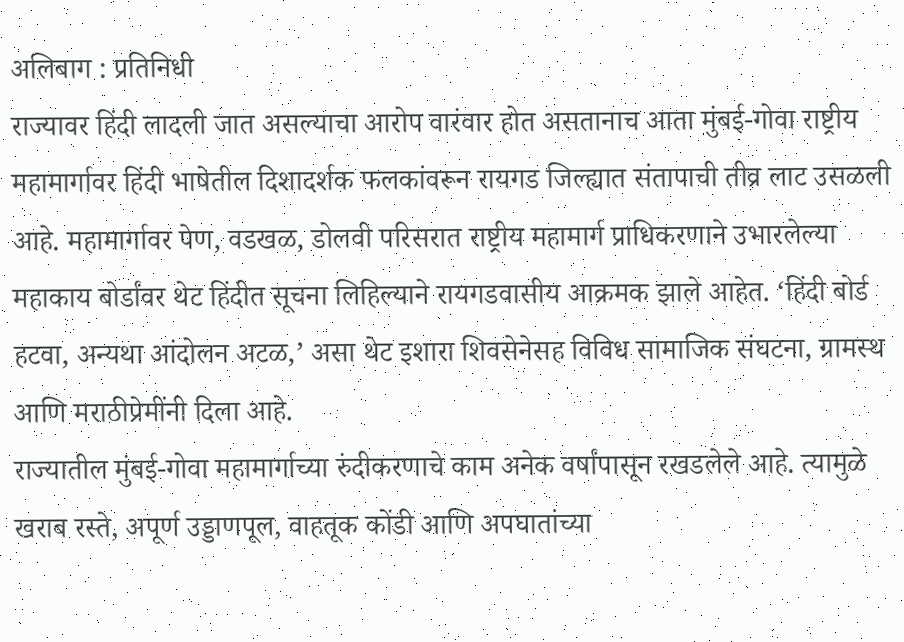अलिबाग : प्रतिनिधी
राज्यावर हिंदी लादली जात असल्याचा आरोप वारंवार होत असतानाच आता मुंबई-गोवा राष्ट्रीय महामार्गावर हिंदी भाषेतील दिशादर्शक फलकांवरून रायगड जिल्ह्यात संतापाची तीव्र लाट उसळली आहे. महामार्गावर पेण, वडखळ, डोलवी परिसरात राष्ट्रीय महामार्ग प्राधिकरणाने उभारलेल्या महाकाय बोर्डांवर थेट हिंदीत सूचना लिहिल्याने रायगडवासीय आक्रमक झाले आहेत. ‘हिंदी बोर्ड हटवा, अन्यथा आंदोलन अटळ,’ असा थेट इशारा शिवसेनेसह विविध सामाजिक संघटना, ग्रामस्थ आणि मराठीप्रेमींनी दिला आहे.
राज्यातील मुंबई-गोवा महामार्गाच्या रुंदीकरणाचे काम अनेक वर्षांपासून रखडलेले आहे. त्यामुळे खराब रस्ते, अपूर्ण उड्डाणपूल, वाहतूक कोंडी आणि अपघातांच्या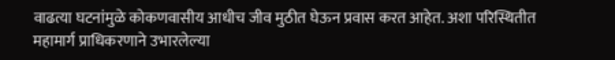वाढत्या घटनांमुळे कोकणवासीय आधीच जीव मुठीत घेऊन प्रवास करत आहेत. अशा परिस्थितीत महामार्ग प्राधिकरणाने उभारलेल्या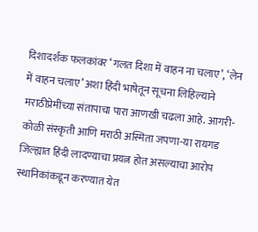दिशादर्शक फलकांवर ‘गलत दिशा में वाहन ना चलाए’, ‘लेन में वाहन चलाए’ अशा हिंदी भाषेतून सूचना लिहिल्याने मराठीप्रेमींच्या संतापाचा पारा आणखी चढला आहे. आगरी-कोळी संस्कृती आणि मराठी अस्मिता जपणा-या रायगड जिल्ह्यात हिंदी लादण्याचा प्रयत्न होत असल्याचा आरोप स्थानिकांकडून करण्यात येत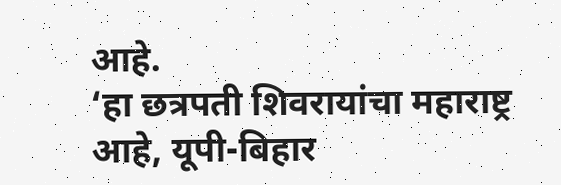आहे.
‘हा छत्रपती शिवरायांचा महाराष्ट्र आहे, यूपी-बिहार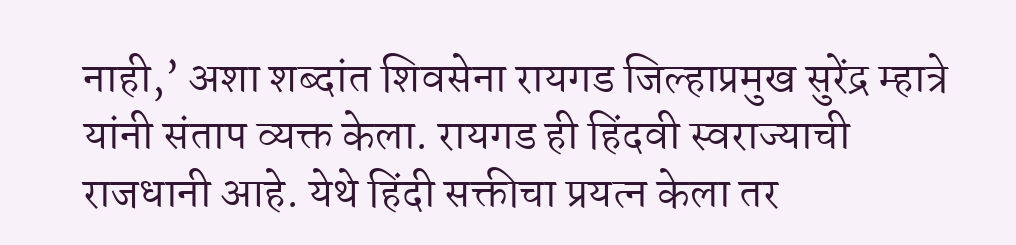नाही,’ अशा शब्दांत शिवसेना रायगड जिल्हाप्रमुख सुरेंद्र म्हात्रे यांनी संताप व्यक्त केला. रायगड ही हिंदवी स्वराज्याची राजधानी आहे. येथे हिंदी सक्तीचा प्रयत्न केला तर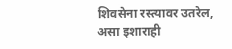शिवसेना रस्त्यावर उतरेल, असा इशाराही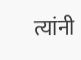त्यांनी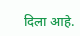दिला आहे.